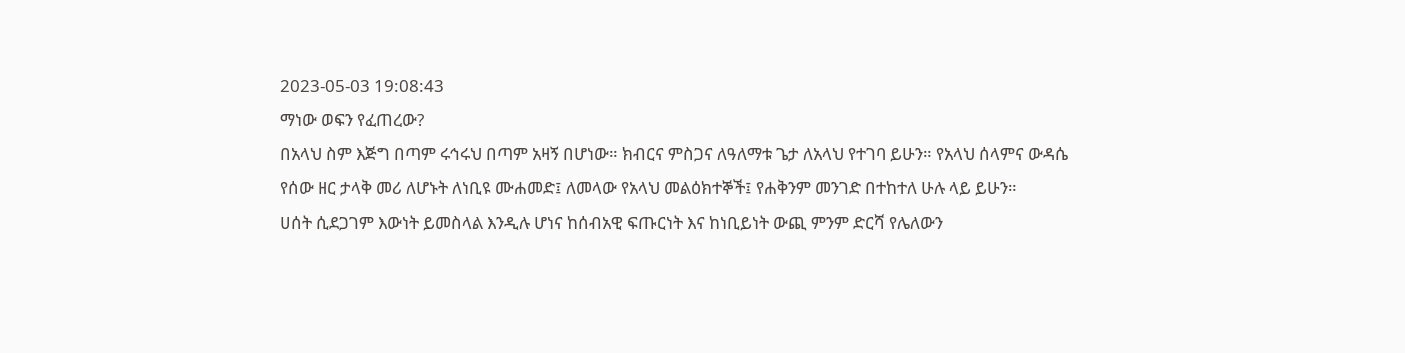2023-05-03 19:08:43
ማነው ወፍን የፈጠረው?
በአላህ ስም እጅግ በጣም ሩኅሩህ በጣም አዛኝ በሆነው። ክብርና ምስጋና ለዓለማቱ ጌታ ለአላህ የተገባ ይሁን። የአላህ ሰላምና ውዳሴ የሰው ዘር ታላቅ መሪ ለሆኑት ለነቢዩ ሙሐመድ፤ ለመላው የአላህ መልዕክተኞች፤ የሐቅንም መንገድ በተከተለ ሁሉ ላይ ይሁን።
ሀሰት ሲደጋገም እውነት ይመስላል እንዲሉ ሆነና ከሰብአዊ ፍጡርነት እና ከነቢይነት ውጪ ምንም ድርሻ የሌለውን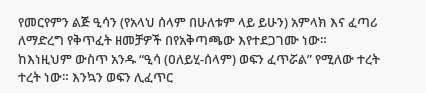የመርየምን ልጅ ዒሳን (የአላህ ሰላም በሁለቱም ላይ ይሁን) አምላክ እና ፈጣሪ ለማድረግ የቅጥፈት ዘመቻዎች በየአቅጣጫው እየተደጋገሙ ነው። ከእነዚህም ውስጥ አንዱ “ዒሳ (ዐለይሂ-ሰላም) ወፍን ፈጥሯል” የሚለው ተረት ተረት ነው። እንኳን ወፍን ሊፈጥር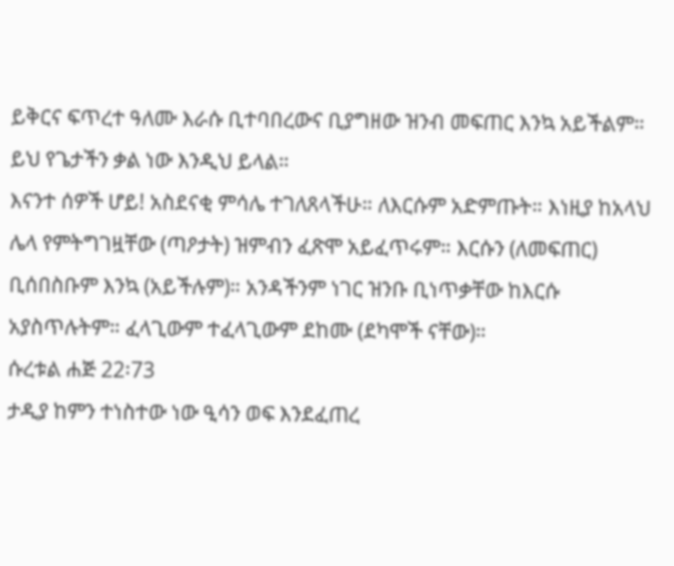ይቅርና ፍጥረተ ዓለሙ እራሱ ቢተባበረውና ቢያግዘው ዝንብ መፍጠር እንኳ አይችልም። ይህ የጌታችን ቃል ነው እንዲህ ይላል።
እናንተ ሰዎች ሆይ! አስደናቂ ምሳሌ ተገለጸላችሁ። ለእርሱም አድምጡት። እነዚያ ከአላህ ሌላ የምትግገዟቸው (ጣዖታት) ዝምብን ፈጽሞ አይፈጥሩም። እርሱን (ለመፍጠር) ቢሰበስቡም እንኳ (አይችሉም)። አንዳችንም ነገር ዝንቡ ቢነጥቃቸው ከእርሱ አያስጥሉትም። ፈላጊውም ተፈላጊውም ደከሙ (ደካሞች ናቸው)።
ሱረቱል ሐጅ 22፡73
ታዲያ ከምን ተነስተው ነው ዒሳን ወፍ እንደፈጠረ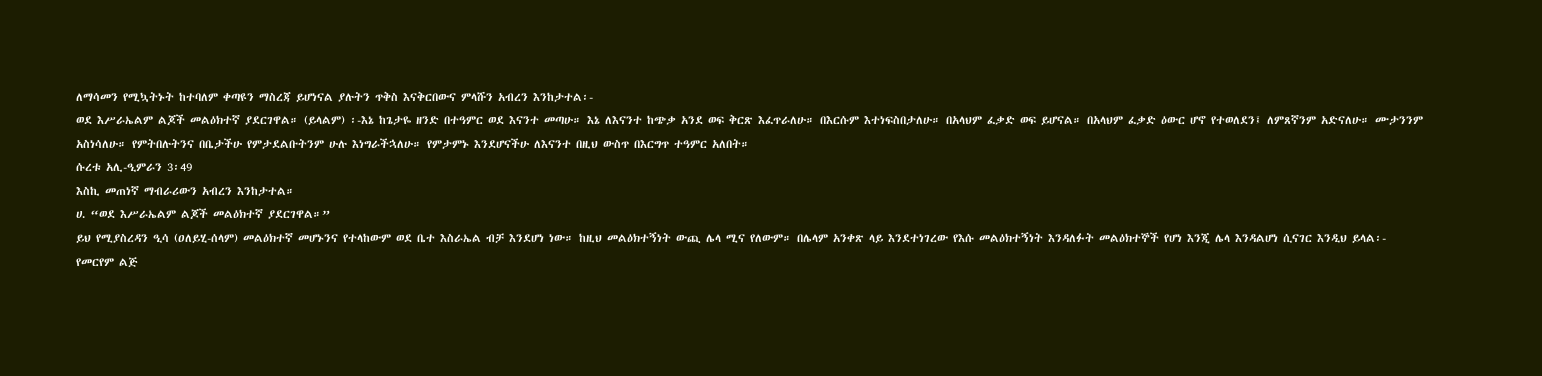ለማሳመን የሚኳትኑት ከተባለም ቀጣዩን ማስረጃ ይሆነናል ያሉትን ጥቅስ እናቅርበውና ምላሹን አብረን እንከታተል፡-
ወደ እሥራኤልም ልጆች መልዕክተኛ ያደርገዋል። (ይላልም) ፡-እኔ ከጌታዬ ዘንድ በተዓምር ወደ እናንተ መጣሁ። እኔ ለእናንተ ከጭቃ አንደ ወፍ ቅርጽ እፈጥራለሁ። በእርሱም እተነፍስበታለሁ። በአላህም ፈቃድ ወፍ ይሆናል። በአላህም ፈቃድ ዕውር ሆኖ የተወለደን፤ ለምጸኛንም አድናለሁ። ሙታንንም አስነሳለሁ። የምትበሉትንና በቤታችሁ የምታደልቡትንም ሁሉ እነግራችኋለሁ። የምታምኑ እንደሆናችሁ ለእናንተ በዚህ ውስጥ በእርግጥ ተዓምር አለበት።
ሱረቱ አሊ-ዒምራን 3፡49
እስኪ መጠነኛ ማብራሪውን አብረን እንከታተል።
ሀ. “ወደ እሥራኤልም ልጆች መልዕክተኛ ያደርገዋል።”
ይህ የሚያስረዳን ዒሳ (ዐለይሂ-ሰላም) መልዕክተኛ መሆኑንና የተላከውም ወደ ቤተ እስራኤል ብቻ እንደሆነ ነው። ከዚህ መልዕክተኝነት ውጪ ሌላ ሚና የለውም። በሌላም አንቀጽ ላይ እንደተነገረው የእሱ መልዕክተኝነት እንዳለፉት መልዕክተኞች የሆነ እንጂ ሌላ እንዳልሆነ ሲናገር እንዲህ ይላል፡-
የመርየም ልጅ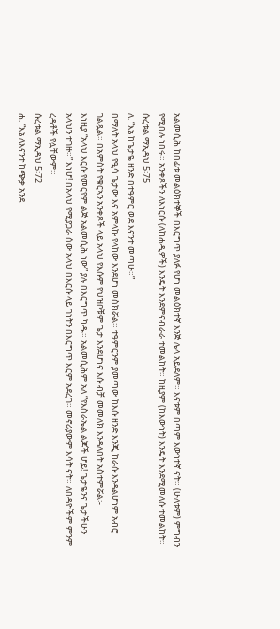አልመሲሕ ከበፊቱ መልዕክተኞች በእርግጥ ያለፉ የሆነ መልዕክተኛ እንጅ ሌላ አይደለም። እናቱም በጣም እውነተኛ ናት። (ሁለቱም) ምግብን የሚበሉ ነበሩ። አንቀጾችን ለእነርሱ (ለከሐዲዎች) እንዴት እንደምናብራራ ተመልከት። ከዚያም (ከእውነት) እንዴት እንደሚመለሱ ተመልከት።
ሱረቱል ማኢዳህ 5፡75
ለ. “እኔ ከጌታዬ ዘንድ በተዓምር ወደ እናንተ መጣሁ።”
በማለት አላህ የዒሳ ጌታው እና አምላኩ የላከው እንደሆነ መስክሯል። ተዓምርንም ያመጣው ከእሱ ዘንድ እንጂ ከራሱ እንዳልሆነም አብሮ ገልጿል። በአምስት የቁርኣን አንቀጾች ላይ አላህ የእሱም የህዝቦቹም ጌታ እንደሆነና እሱ ብቻ መመለክ እንዳለበት አስተምሯል፡-
እነዚያ “አላህ እርሱ የመርየም ልጅ አልመሲሕ ነው” ያሉ በእርግጥ ካዱ። አልመሲሕም አለ “የእስራኤል ልጆች ሆይ! ጌታዬንና ጌታችሁን አላህን ተገዙ።” እነሆ! በአላህ የሚያጋራ ሰው አላህ በእርሱ ላይ ገነትን በእርግጥ እርም አደረገ። መኖሪያውም እሳት ናት። ለበዳዮችም ምንም ረዳቶች የሏቸውም።
ሱረቱል ማኢዳህ 5፡72
ሐ. “እኔ ለእናንተ ከጭቃ አንደ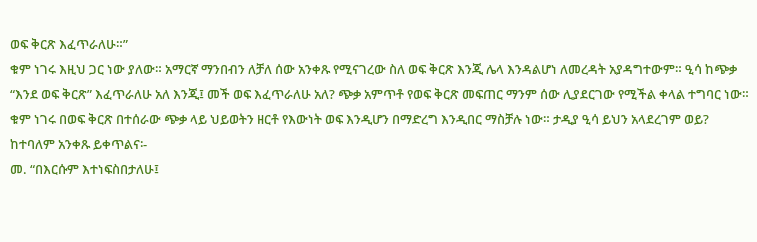ወፍ ቅርጽ እፈጥራለሁ።”
ቁም ነገሩ እዚህ ጋር ነው ያለው። አማርኛ ማንበብን ለቻለ ሰው አንቀጹ የሚናገረው ስለ ወፍ ቅርጽ እንጂ ሌላ እንዳልሆነ ለመረዳት አያዳግተውም። ዒሳ ከጭቃ “እንደ ወፍ ቅርጽ” እፈጥራለሁ አለ እንጂ፤ መች ወፍ እፈጥራለሁ አለ? ጭቃ አምጥቶ የወፍ ቅርጽ መፍጠር ማንም ሰው ሊያደርገው የሚችል ቀላል ተግባር ነው። ቁም ነገሩ በወፍ ቅርጽ በተሰራው ጭቃ ላይ ህይወትን ዘርቶ የእውነት ወፍ እንዲሆን በማድረግ እንዲበር ማስቻሉ ነው። ታዲያ ዒሳ ይህን አላደረገም ወይ? ከተባለም አንቀጹ ይቀጥልና፡-
መ. “በእርሱም እተነፍስበታለሁ፤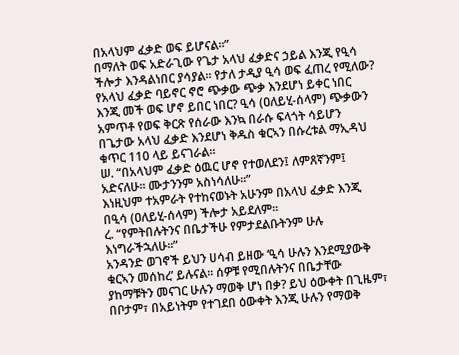በአላህም ፈቃድ ወፍ ይሆናል።”
በማለት ወፍ አድራጊው የጌታ አላህ ፈቃድና ኃይል እንጂ የዒሳ ችሎታ እንዳልነበር ያሳያል። የታለ ታዲያ ዒሳ ወፍ ፈጠረ የሚለው? የአላህ ፈቃድ ባይኖር ኖሮ ጭቃው ጭቃ እንደሆነ ይቀር ነበር እንጂ መች ወፍ ሆኖ ይበር ነበር? ዒሳ (ዐለይሂ-ሰላም) ጭቃውን አምጥቶ የወፍ ቅርጽ የሰራው እንኳ በራሱ ፍላጎት ሳይሆን በጌታው አላህ ፈቃድ እንደሆነ ቅዱስ ቁርኣን በሱረቱል ማኢዳህ ቁጥር 110 ላይ ይናገራል።
ሠ. “በአላህም ፈቃድ ዕዉር ሆኖ የተወለደን፤ ለምጸኛንም፤ አድናለሁ። ሙታንንም አስነሳለሁ።”
እነዚህም ተአምራት የተከናወኑት አሁንም በአላህ ፈቃድ እንጂ በዒሳ (ዐለይሂ-ሰላም) ችሎታ አይደለም።
ረ. “የምትበሉትንና በቤታችሁ የምታደልቡትንም ሁሉ እነግራችኋለሁ።”
አንዳንድ ወገኖች ይህን ሀሳብ ይዘው ‘ዒሳ ሁሉን እንደሚያውቅ ቁርኣን መሰከረ’ ይሉናል። ሰዎቹ የሚበሉትንና በቤታቸው ያከማቹትን መናገር ሁሉን ማወቅ ሆነ በቃ? ይህ ዕውቀት በጊዜም፣ በቦታም፣ በአይነትም የተገደበ ዕውቀት እንጂ ሁሉን የማወቅ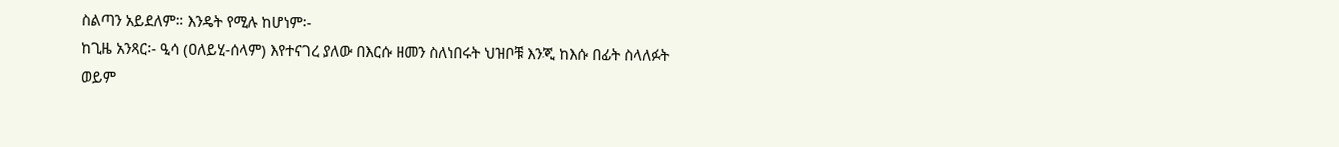ስልጣን አይደለም። እንዴት የሚሉ ከሆነም፡-
ከጊዜ አንጻር፡- ዒሳ (ዐለይሂ-ሰላም) እየተናገረ ያለው በእርሱ ዘመን ስለነበሩት ህዝቦቹ እንጂ ከእሱ በፊት ስላለፉት ወይም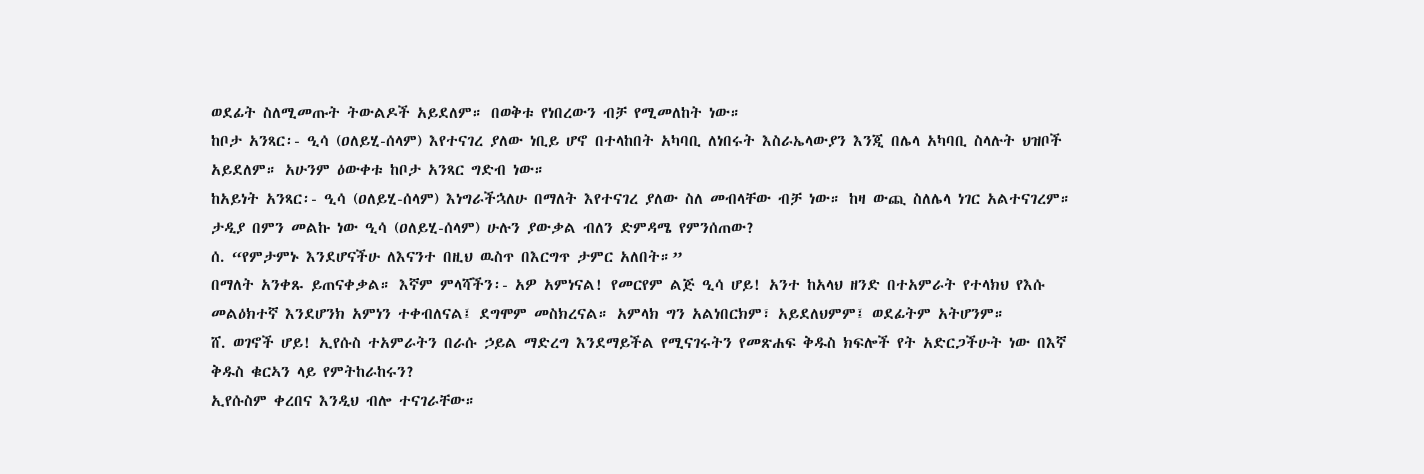ወደፊት ስለሚመጡት ትውልዶች አይደለም። በወቅቱ የነበረውን ብቻ የሚመለከት ነው።
ከቦታ አንጻር፡- ዒሳ (ዐለይሂ-ሰላም) እየተናገረ ያለው ነቢይ ሆኖ በተላከበት አካባቢ ለነበሩት እስራኤላውያን እንጂ በሌላ አካባቢ ስላሉት ህዝቦች አይደለም። አሁንም ዕውቀቱ ከቦታ አንጻር ግድብ ነው።
ከአይነት አንጻር፡- ዒሳ (ዐለይሂ-ሰላም) እነግራችኋለሁ በማለት እየተናገረ ያለው ስለ መብላቸው ብቻ ነው። ከዛ ውጪ ስለሌላ ነገር አልተናገረም። ታዲያ በምን መልኩ ነው ዒሳ (ዐለይሂ-ሰላም) ሁሉን ያውቃል ብለን ድምዳሜ የምንሰጠው?
ሰ. “የምታምኑ እንደሆናችሁ ለእናንተ በዚህ ዉስጥ በእርግጥ ታምር አለበት።”
በማለት አንቀጹ ይጠናቀቃል። እኛም ምላሻችን፡- አዎ አምነናል! የመርየም ልጅ ዒሳ ሆይ! አንተ ከአላህ ዘንድ በተአምራት የተላክህ የእሱ መልዕክተኛ እንደሆንክ አምነን ተቀብለናል፤ ደግሞም መስክረናል። አምላክ ግን አልነበርክም፣ አይደለህምም፤ ወደፊትም አትሆንም።
ሸ. ወገኖች ሆይ! ኢየሱስ ተአምራትን በራሱ ኃይል ማድረግ እንደማይችል የሚናገሩትን የመጽሐፍ ቅዱስ ክፍሎች የት አድርጋችሁት ነው በእኛ ቅዱስ ቁርኣን ላይ የምትከራከሩን?
ኢየሱስም ቀረበና እንዲህ ብሎ ተናገራቸው።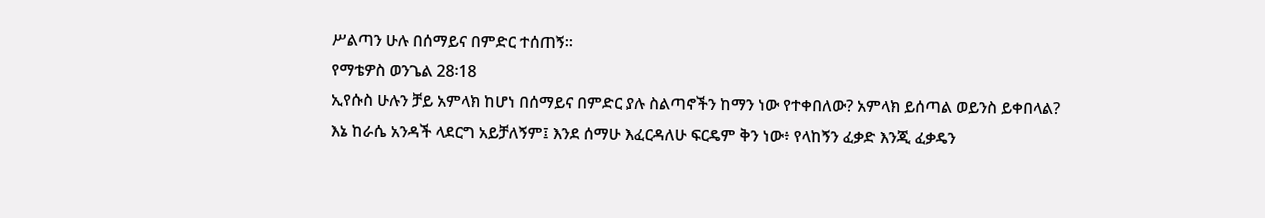ሥልጣን ሁሉ በሰማይና በምድር ተሰጠኝ።
የማቴዎስ ወንጌል 28፡18
ኢየሱስ ሁሉን ቻይ አምላክ ከሆነ በሰማይና በምድር ያሉ ስልጣኖችን ከማን ነው የተቀበለው? አምላክ ይሰጣል ወይንስ ይቀበላል?
እኔ ከራሴ አንዳች ላደርግ አይቻለኝም፤ እንደ ሰማሁ እፈርዳለሁ ፍርዴም ቅን ነው፥ የላከኝን ፈቃድ እንጂ ፈቃዴን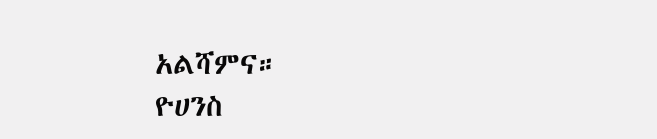አልሻምና።
ዮሀንስ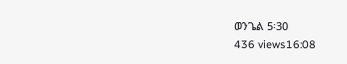ወንጌል 5፡30
436 views16:08